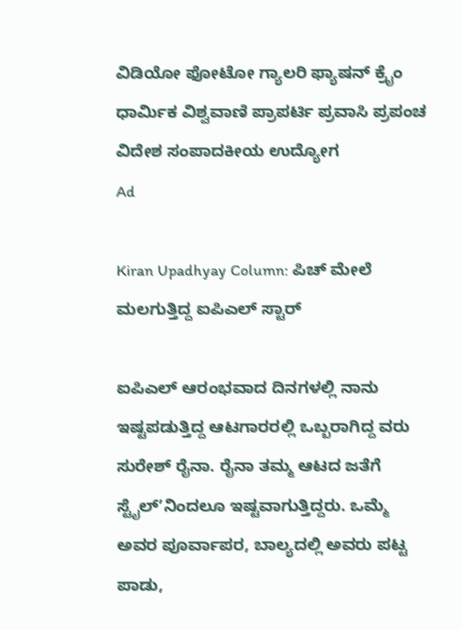ವಿಡಿಯೋ ಫೋಟೋ ಗ್ಯಾಲರಿ ಫ್ಯಾಷನ್ ಕ್ರೈಂ ಧಾರ್ಮಿಕ ವಿಶ್ವವಾಣಿ ಪ್ರಾಪರ್ಟಿ ಪ್ರವಾಸಿ ಪ್ರಪಂಚ ವಿದೇಶ ಸಂಪಾದಕೀಯ ಉದ್ಯೋಗ
Ad

Kiran Upadhyay Column: ಪಿಚ್‌ ಮೇಲೆ ಮಲಗುತ್ತಿದ್ದ ಐಪಿಎಲ್‌ ಸ್ಟಾರ್

ಐಪಿಎಲ್ ಆರಂಭವಾದ ದಿನಗಳಲ್ಲಿ ನಾನು ಇಷ್ಟಪಡುತ್ತಿದ್ದ ಆಟಗಾರರಲ್ಲಿ ಒಬ್ಬರಾಗಿದ್ದ ವರು ಸುರೇಶ್ ರೈನಾ. ರೈನಾ ತಮ್ಮ ಆಟದ ಜತೆಗೆ ಸ್ಟೈಲ್ʼನಿಂದಲೂ ಇಷ್ಟವಾಗುತ್ತಿದ್ದರು. ಒಮ್ಮೆ ಅವರ ಪೂರ್ವಾಪರ, ಬಾಲ್ಯದಲ್ಲಿ ಅವರು ಪಟ್ಟ ಪಾಡು,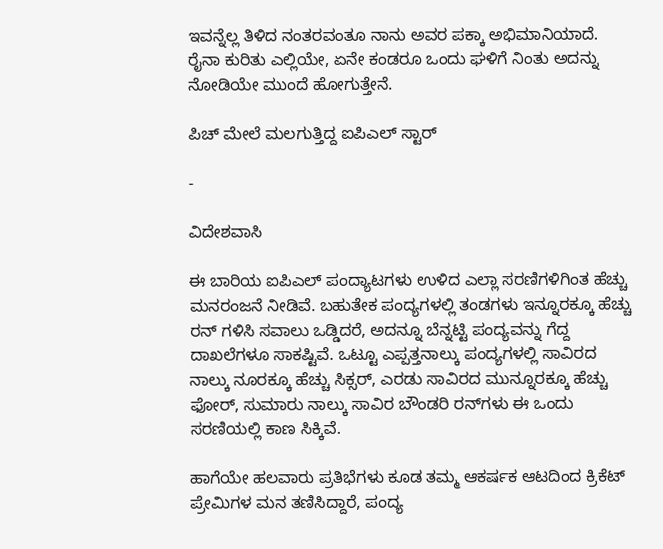ಇವನ್ನೆಲ್ಲ ತಿಳಿದ ನಂತರವಂತೂ ನಾನು ಅವರ ಪಕ್ಕಾ ಅಭಿಮಾನಿಯಾದೆ. ರೈನಾ ಕುರಿತು ಎಲ್ಲಿಯೇ, ಏನೇ ಕಂಡರೂ ಒಂದು ಘಳಿಗೆ ನಿಂತು ಅದನ್ನು ನೋಡಿಯೇ ಮುಂದೆ ಹೋಗುತ್ತೇನೆ.

ಪಿಚ್‌ ಮೇಲೆ ಮಲಗುತ್ತಿದ್ದ ಐಪಿಎಲ್‌ ಸ್ಟಾರ್

-

ವಿದೇಶವಾಸಿ

ಈ ಬಾರಿಯ ಐಪಿಎಲ್ ಪಂದ್ಯಾಟಗಳು ಉಳಿದ ಎಲ್ಲಾ ಸರಣಿಗಳಿಗಿಂತ ಹೆಚ್ಚು ಮನರಂಜನೆ ನೀಡಿವೆ. ಬಹುತೇಕ ಪಂದ್ಯಗಳಲ್ಲಿ ತಂಡಗಳು ಇನ್ನೂರಕ್ಕೂ ಹೆಚ್ಚು ರನ್ ಗಳಿಸಿ ಸವಾಲು ಒಡ್ಡಿದರೆ, ಅದನ್ನೂ ಬೆನ್ನಟ್ಟಿ ಪಂದ್ಯವನ್ನು ಗೆದ್ದ ದಾಖಲೆಗಳೂ ಸಾಕಷ್ಟಿವೆ. ಒಟ್ಟೂ ಎಪ್ಪತ್ತನಾಲ್ಕು ಪಂದ್ಯಗಳಲ್ಲಿ ಸಾವಿರದ ನಾಲ್ಕು ನೂರಕ್ಕೂ ಹೆಚ್ಚು ಸಿಕ್ಸರ್, ಎರಡು ಸಾವಿರದ ಮುನ್ನೂರಕ್ಕೂ ಹೆಚ್ಚು ಫೋರ್, ಸುಮಾರು ನಾಲ್ಕು ಸಾವಿರ ಬೌಂಡರಿ ರನ್‌ಗಳು ಈ ಒಂದು ಸರಣಿಯಲ್ಲಿ ಕಾಣ ಸಿಕ್ಕಿವೆ.

ಹಾಗೆಯೇ ಹಲವಾರು ಪ್ರತಿಭೆಗಳು ಕೂಡ ತಮ್ಮ ಆಕರ್ಷಕ ಆಟದಿಂದ ಕ್ರಿಕೆಟ್ ಪ್ರೇಮಿಗಳ ಮನ ತಣಿಸಿದ್ದಾರೆ, ಪಂದ್ಯ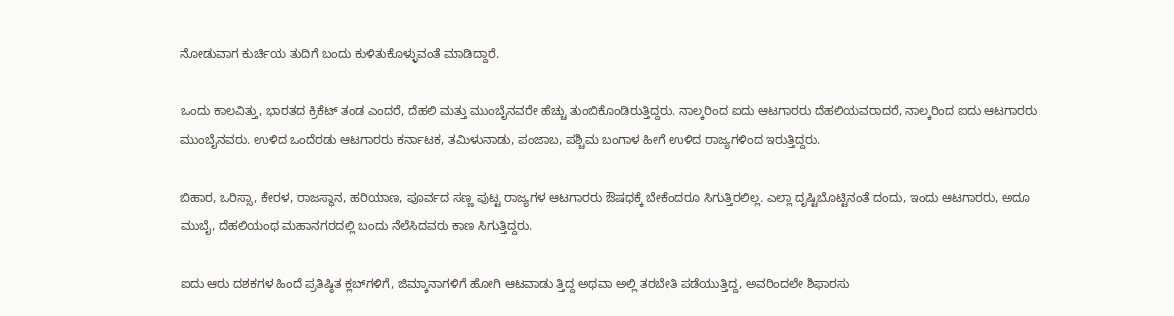ನೋಡುವಾಗ ಕುರ್ಚಿಯ ತುದಿಗೆ ಬಂದು ಕುಳಿತುಕೊಳ್ಳುವಂತೆ ಮಾಡಿದ್ದಾರೆ.

ಒಂದು ಕಾಲವಿತ್ತು, ಭಾರತದ ಕ್ರಿಕೆಟ್ ತಂಡ ಎಂದರೆ, ದೆಹಲಿ ಮತ್ತು ಮುಂಬೈನವರೇ ಹೆಚ್ಚು ತುಂಬಿಕೊಂಡಿರುತ್ತಿದ್ದರು. ನಾಲ್ಕರಿಂದ ಐದು ಆಟಗಾರರು ದೆಹಲಿಯವರಾದರೆ, ನಾಲ್ಕರಿಂದ ಐದು ಆಟಗಾರರು ಮುಂಬೈನವರು. ಉಳಿದ ಒಂದೆರಡು ಆಟಗಾರರು ಕರ್ನಾಟಕ, ತಮಿಳುನಾಡು, ಪಂಜಾಬ, ಪಶ್ಚಿಮ ಬಂಗಾಳ ಹೀಗೆ ಉಳಿದ ರಾಜ್ಯಗಳಿಂದ ಇರುತ್ತಿದ್ದರು.

ಬಿಹಾರ, ಒರಿಸ್ಸಾ, ಕೇರಳ, ರಾಜಸ್ಥಾನ, ಹರಿಯಾಣ, ಪೂರ್ವದ ಸಣ್ಣ ಪುಟ್ಟ ರಾಜ್ಯಗಳ ಆಟಗಾರರು ಔಷಧಕ್ಕೆ ಬೇಕೆಂದರೂ ಸಿಗುತ್ತಿರಲಿಲ್ಲ. ಎಲ್ಲಾ ದೃಷ್ಟಿಬೊಟ್ಟಿನಂತೆ ದಂದು, ಇಂದು ಆಟಗಾರರು, ಅದೂ ಮುಬೈ, ದೆಹಲಿಯಂಥ ಮಹಾನಗರದಲ್ಲಿ ಬಂದು ನೆಲೆಸಿದವರು ಕಾಣ ಸಿಗುತ್ತಿದ್ದರು.

ಐದು ಆರು ದಶಕಗಳ ಹಿಂದೆ ಪ್ರತಿಷ್ಠಿತ ಕ್ಲಬ್‌ಗಳಿಗೆ, ಜಿಮ್ಕಾನಾಗಳಿಗೆ ಹೋಗಿ ಆಟವಾಡು ತ್ತಿದ್ದ ಅಥವಾ ಅಲ್ಲಿ ತರಬೇತಿ ಪಡೆಯುತ್ತಿದ್ದ, ಅವರಿಂದಲೇ ಶಿಫಾರಸು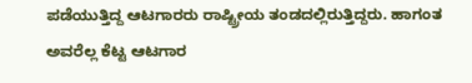ಪಡೆಯುತ್ತಿದ್ದ ಆಟಗಾರರು ರಾಷ್ಟ್ರೀಯ ತಂಡದಲ್ಲಿರುತ್ತಿದ್ದರು. ಹಾಗಂತ ಅವರೆಲ್ಲ ಕೆಟ್ಟ ಆಟಗಾರ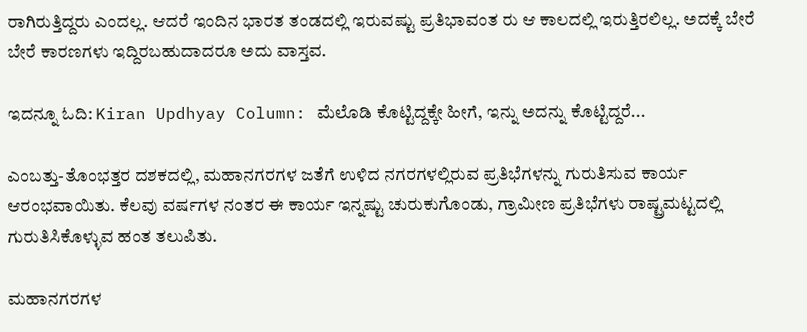ರಾಗಿರುತ್ತಿದ್ದರು ಎಂದಲ್ಲ. ಆದರೆ ಇಂದಿನ ಭಾರತ ತಂಡದಲ್ಲಿ ಇರುವಷ್ಟು ಪ್ರತಿಭಾವಂತ ರು ಆ ಕಾಲದಲ್ಲಿ ಇರುತ್ತಿರಲಿಲ್ಲ. ಅದಕ್ಕೆ ಬೇರೆ ಬೇರೆ ಕಾರಣಗಳು ಇದ್ದಿರಬಹುದಾದರೂ ಅದು ವಾಸ್ತವ.

ಇದನ್ನೂ ಓದಿ: Kiran Updhyay Column: ಮೆಲೊಡಿ ಕೊಟ್ಟಿದ್ದಕ್ಕೇ ಹೀಗೆ, ಇನ್ನು ಅದನ್ನು ಕೊಟ್ಟಿದ್ದರೆ...

ಎಂಬತ್ತು-ತೊಂಭತ್ತರ ದಶಕದಲ್ಲಿ, ಮಹಾನಗರಗಳ ಜತೆಗೆ ಉಳಿದ ನಗರಗಳಲ್ಲಿರುವ ಪ್ರತಿಭೆಗಳನ್ನು ಗುರುತಿಸುವ ಕಾರ್ಯ ಆರಂಭವಾಯಿತು. ಕೆಲವು ವರ್ಷಗಳ ನಂತರ ಈ ಕಾರ್ಯ ಇನ್ನಷ್ಟು ಚುರುಕುಗೊಂಡು, ಗ್ರಾಮೀಣ ಪ್ರತಿಭೆಗಳು ರಾಷ್ಟ್ರಮಟ್ಟದಲ್ಲಿ ಗುರುತಿಸಿಕೊಳ್ಳುವ ಹಂತ ತಲುಪಿತು.

ಮಹಾನಗರಗಳ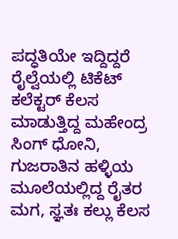ಪದ್ಧತಿಯೇ ಇದ್ದಿದ್ದರೆ ರೈಲ್ವೆಯಲ್ಲಿ ಟಿಕೆಟ್ ಕಲೆಕ್ಟರ್ ಕೆಲಸ ಮಾಡುತ್ತಿದ್ದ ಮಹೇಂದ್ರ ಸಿಂಗ್ ಧೋನಿ, ಗುಜರಾತಿನ ಹಳ್ಳಿಯ ಮೂಲೆಯಲ್ಲಿದ್ದ ರೈತರ ಮಗ, ಸ್ಞತಃ ಕಲ್ಲು ಕೆಲಸ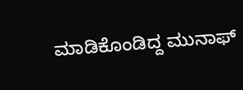ಮಾಡಿಕೊಂಡಿದ್ದ ಮುನಾಫ್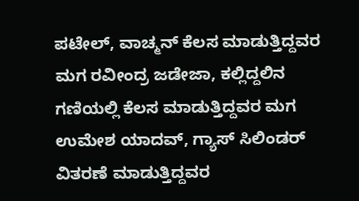ಪಟೇಲ್, ವಾಚ್ಮನ್ ಕೆಲಸ ಮಾಡುತ್ತಿದ್ದವರ ಮಗ ರವೀಂದ್ರ ಜಡೇಜಾ, ಕಲ್ಲಿದ್ದಲಿನ ಗಣಿಯಲ್ಲಿ ಕೆಲಸ ಮಾಡುತ್ತಿದ್ದವರ ಮಗ ಉಮೇಶ ಯಾದವ್, ಗ್ಯಾಸ್ ಸಿಲಿಂಡರ್ ವಿತರಣೆ ಮಾಡುತ್ತಿದ್ದವರ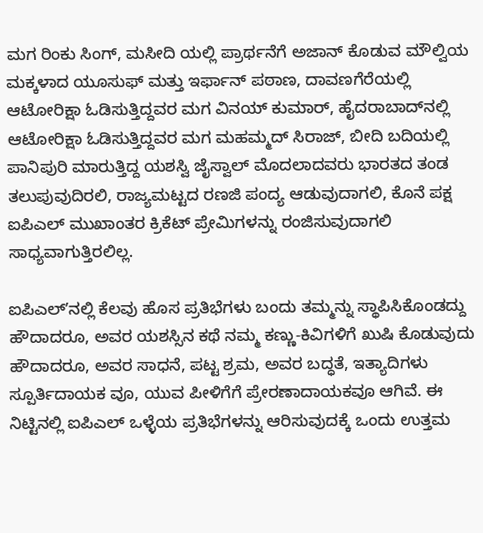ಮಗ ರಿಂಕು ಸಿಂಗ್, ಮಸೀದಿ‌ ಯಲ್ಲಿ ಪ್ರಾರ್ಥನೆಗೆ ಅಜಾನ್ ಕೊಡುವ ಮೌಲ್ವಿಯ ಮಕ್ಕಳಾದ ಯೂಸುಫ್ ಮತ್ತು ಇರ್ಫಾನ್ ಪಠಾಣ, ದಾವಣಗೆರೆಯಲ್ಲಿ ಆಟೋರಿಕ್ಷಾ ಓಡಿಸುತ್ತಿದ್ದವರ ಮಗ ವಿನಯ್ ಕುಮಾರ್, ಹೈದರಾಬಾದ್‌ನಲ್ಲಿ ಆಟೋರಿಕ್ಷಾ ಓಡಿಸುತ್ತಿದ್ದವರ ಮಗ ಮಹಮ್ಮದ್ ಸಿರಾಜ್, ಬೀದಿ ಬದಿಯಲ್ಲಿ ಪಾನಿಪುರಿ ಮಾರುತ್ತಿದ್ದ ಯಶಸ್ವಿ ಜೈಸ್ವಾಲ್‌ ಮೊದಲಾದವರು ಭಾರತದ ತಂಡ ತಲುಪುವುದಿರಲಿ, ರಾಜ್ಯಮಟ್ಟದ ರಣಜಿ ಪಂದ್ಯ ಆಡುವುದಾಗಲಿ, ಕೊನೆ ಪಕ್ಷ ಐಪಿಎಲ್ ಮುಖಾಂತರ ಕ್ರಿಕೆಟ್ ಪ್ರೇಮಿಗಳನ್ನು ರಂಜಿಸುವುದಾಗಲಿ ಸಾಧ್ಯವಾಗುತ್ತಿರಲಿಲ್ಲ.

ಐಪಿಎಲ್ʼನಲ್ಲಿ ಕೆಲವು ಹೊಸ ಪ್ರತಿಭೆಗಳು ಬಂದು ತಮ್ಮನ್ನು ಸ್ಥಾಪಿಸಿಕೊಂಡದ್ದು ಹೌದಾದರೂ, ಅವರ ಯಶಸ್ಸಿನ ಕಥೆ ನಮ್ಮ ಕಣ್ಣು-ಕಿವಿಗಳಿಗೆ ಖುಷಿ ಕೊಡುವುದು ಹೌದಾದರೂ, ಅವರ ಸಾಧನೆ, ಪಟ್ಟ ಶ್ರಮ, ಅವರ ಬದ್ಧತೆ, ಇತ್ಯಾದಿಗಳು ಸ್ಪೂರ್ತಿದಾಯಕ ವೂ, ಯುವ ಪೀಳಿಗೆಗೆ ಪ್ರೇರಣಾದಾಯಕವೂ ಆಗಿವೆ. ಈ ನಿಟ್ಟಿನಲ್ಲಿ ಐಪಿಎಲ್ ಒಳ್ಳೆಯ ಪ್ರತಿಭೆಗಳನ್ನು ಆರಿಸುವುದಕ್ಕೆ ಒಂದು ಉತ್ತಮ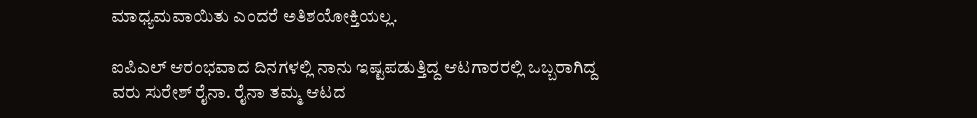ಮಾಧ್ಯಮವಾಯಿತು ಎಂದರೆ ಅತಿಶಯೋಕ್ತಿಯಲ್ಲ.

ಐಪಿಎಲ್ ಆರಂಭವಾದ ದಿನಗಳಲ್ಲಿ ನಾನು ಇಷ್ಟಪಡುತ್ತಿದ್ದ ಆಟಗಾರರಲ್ಲಿ ಒಬ್ಬರಾಗಿದ್ದ ವರು ಸುರೇಶ್ ರೈನಾ. ರೈನಾ ತಮ್ಮ ಆಟದ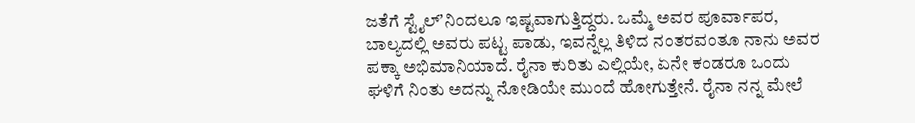ಜತೆಗೆ ಸ್ಟೈಲ್ʼನಿಂದಲೂ ಇಷ್ಟವಾಗುತ್ತಿದ್ದರು. ಒಮ್ಮೆ ಅವರ ಪೂರ್ವಾಪರ, ಬಾಲ್ಯದಲ್ಲಿ ಅವರು ಪಟ್ಟ ಪಾಡು, ಇವನ್ನೆಲ್ಲ ತಿಳಿದ ನಂತರವಂತೂ ನಾನು ಅವರ ಪಕ್ಕಾ ಅಭಿಮಾನಿಯಾದೆ. ರೈನಾ ಕುರಿತು ಎಲ್ಲಿಯೇ, ಏನೇ ಕಂಡರೂ ಒಂದು ಘಳಿಗೆ ನಿಂತು ಅದನ್ನು ನೋಡಿಯೇ ಮುಂದೆ ಹೋಗುತ್ತೇನೆ. ರೈನಾ ನನ್ನ ಮೇಲೆ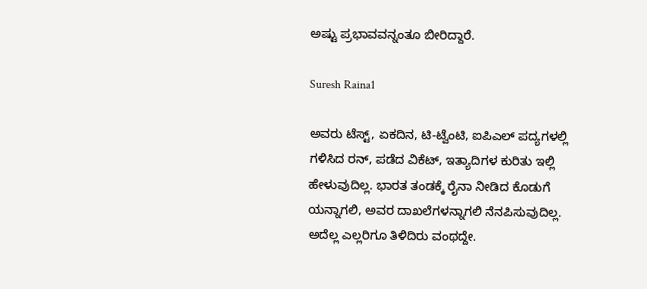ಅಷ್ಟು ಪ್ರಭಾವವನ್ನಂತೂ ಬೀರಿದ್ದಾರೆ.

Suresh Raina1

ಅವರು ಟೆಸ್ಟ್, ಏಕದಿನ, ಟಿ-ಟ್ವೆಂಟಿ, ಐಪಿಎಲ್ ಪದ್ಯಗಳಲ್ಲಿ ಗಳಿಸಿದ ರನ್, ಪಡೆದ ವಿಕೆಟ್, ಇತ್ಯಾದಿಗಳ ಕುರಿತು ಇಲ್ಲಿ ಹೇಳುವುದಿಲ್ಲ. ಭಾರತ ತಂಡಕ್ಕೆ ರೈನಾ ನೀಡಿದ ಕೊಡುಗೆ ಯನ್ನಾಗಲಿ, ಅವರ ದಾಖಲೆಗಳನ್ನಾಗಲಿ ನೆನಪಿಸುವುದಿಲ್ಲ. ಅದೆಲ್ಲ ಎಲ್ಲರಿಗೂ ತಿಳಿದಿರು ವಂಥದ್ದೇ.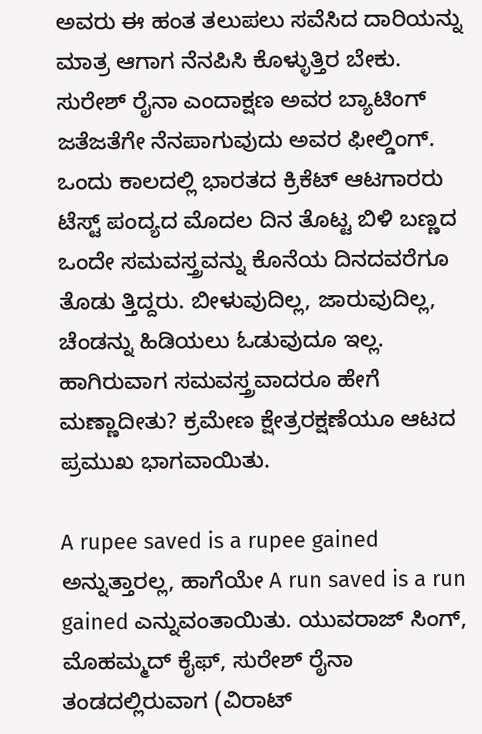ಅವರು ಈ ಹಂತ ತಲುಪಲು ಸವೆಸಿದ ದಾರಿಯನ್ನು ಮಾತ್ರ ಆಗಾಗ ನೆನಪಿಸಿ ಕೊಳ್ಳುತ್ತಿರ ಬೇಕು. ಸುರೇಶ್ ರೈನಾ ಎಂದಾಕ್ಷಣ ಅವರ ಬ್ಯಾಟಿಂಗ್ ಜತೆಜತೆಗೇ ನೆನಪಾಗುವುದು ಅವರ ಫೀಲ್ಡಿಂಗ್. ಒಂದು ಕಾಲದಲ್ಲಿ ಭಾರತದ ಕ್ರಿಕೆಟ್ ಆಟಗಾರರು ಟೆಸ್ಟ್‌ ಪಂದ್ಯದ ಮೊದಲ ದಿನ ತೊಟ್ಟ ಬಿಳಿ ಬಣ್ಣದ ಒಂದೇ ಸಮವಸ್ತ್ರವನ್ನು ಕೊನೆಯ ದಿನದವರೆಗೂ ತೊಡು ತ್ತಿದ್ದರು. ಬೀಳುವುದಿಲ್ಲ, ಜಾರುವುದಿಲ್ಲ, ಚೆಂಡನ್ನು ಹಿಡಿಯಲು ಓಡುವುದೂ ಇಲ್ಲ. ಹಾಗಿರುವಾಗ ಸಮವಸ್ತ್ರವಾದರೂ ಹೇಗೆ ಮಣ್ಣಾದೀತು? ಕ್ರಮೇಣ ಕ್ಷೇತ್ರರಕ್ಷಣೆಯೂ ಆಟದ ಪ್ರಮುಖ ಭಾಗವಾಯಿತು.

A rupee saved is a rupee gained ಅನ್ನುತ್ತಾರಲ್ಲ, ಹಾಗೆಯೇ A run saved is a run gained ಎನ್ನುವಂತಾಯಿತು. ಯುವರಾಜ್ ಸಿಂಗ್, ಮೊಹಮ್ಮದ್ ಕೈಫ್, ಸುರೇಶ್ ರೈನಾ ತಂಡದಲ್ಲಿರುವಾಗ (ವಿರಾಟ್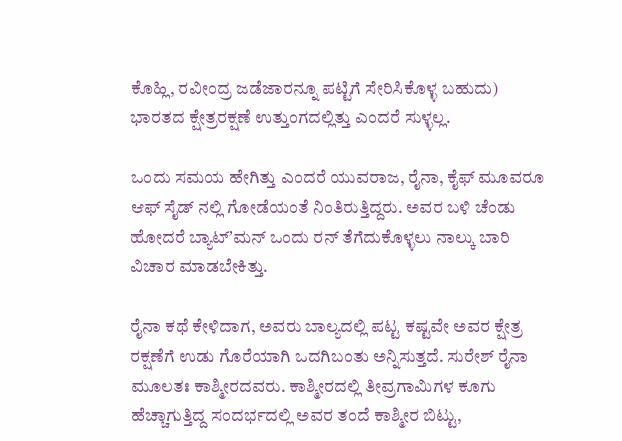ಕೊಹ್ಲಿ, ರವೀಂದ್ರ ಜಡೆಜಾರನ್ನೂ ಪಟ್ಟಿಗೆ ಸೇರಿಸಿಕೊಳ್ಳ ಬಹುದು) ಭಾರತದ ಕ್ಷೇತ್ರರಕ್ಷಣೆ ಉತ್ತುಂಗದಲ್ಲಿತ್ತು ಎಂದರೆ ಸುಳ್ಳಲ್ಲ.

ಒಂದು ಸಮಯ ಹೇಗಿತ್ತು ಎಂದರೆ ಯುವರಾಜ, ರೈನಾ, ಕೈಫ್ ಮೂವರೂ ಆಫ್ ಸೈಡ್‌ ನಲ್ಲಿ ಗೋಡೆಯಂತೆ‌ ನಿಂತಿರುತ್ತಿದ್ದರು. ಅವರ ಬಳಿ ಚೆಂಡು ಹೋದರೆ ಬ್ಯಾಟ್ʼಮನ್ ಒಂದು ರನ್ ತೆಗೆದುಕೊಳ್ಳಲು ನಾಲ್ಕು ಬಾರಿ ವಿಚಾರ ಮಾಡಬೇಕಿತ್ತು.

ರೈನಾ ಕಥೆ ಕೇಳಿದಾಗ, ಅವರು ಬಾಲ್ಯದಲ್ಲಿ ಪಟ್ಟ ಕಷ್ಟವೇ ಅವರ ಕ್ಷೇತ್ರ ರಕ್ಷಣೆಗೆ ಉಡು ಗೊರೆಯಾಗಿ ಒದಗಿಬಂತು ಅನ್ನಿಸುತ್ತದೆ. ಸುರೇಶ್ ರೈನಾ ಮೂಲತಃ ಕಾಶ್ಮೀರದವರು. ಕಾಶ್ಮೀರದಲ್ಲಿ ತೀವ್ರಗಾಮಿಗಳ ಕೂಗು ಹೆಚ್ಚಾಗುತ್ತಿದ್ದ ಸಂದರ್ಭದಲ್ಲಿ ಅವರ ತಂದೆ ಕಾಶ್ಮೀರ ಬಿಟ್ಟು,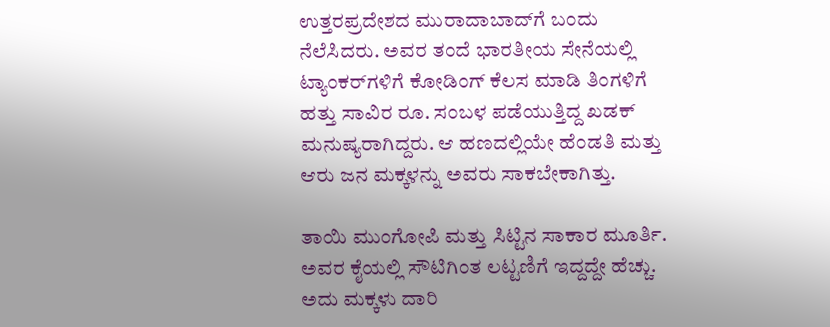ಉತ್ತರಪ್ರದೇಶದ ಮುರಾದಾಬಾದ್‌ಗೆ ಬಂದು ನೆಲೆಸಿದರು. ಅವರ ತಂದೆ ಭಾರತೀಯ ಸೇನೆಯಲ್ಲಿ ಟ್ಯಾಂಕರ್‌ಗಳಿಗೆ ಕೋಡಿಂಗ್ ಕೆಲಸ ಮಾಡಿ ತಿಂಗಳಿಗೆ ಹತ್ತು ಸಾವಿರ ರೂ. ಸಂಬಳ ಪಡೆಯುತ್ತಿದ್ದ ಖಡಕ್ ಮನುಷ್ಯರಾಗಿದ್ದರು. ಆ ಹಣದಲ್ಲಿಯೇ ಹೆಂಡತಿ ಮತ್ತು ಆರು ಜನ ಮಕ್ಕಳನ್ನು ಅವರು ಸಾಕಬೇಕಾಗಿತ್ತು.

ತಾಯಿ ಮುಂಗೋಪಿ ಮತ್ತು ಸಿಟ್ಟಿನ ಸಾಕಾರ ಮೂರ್ತಿ. ಅವರ ಕೈಯಲ್ಲಿ ಸೌಟಿಗಿಂತ ಲಟ್ಟಣಿಗೆ ಇದ್ದದ್ದೇ ಹೆಚ್ಚು. ಅದು ಮಕ್ಕಳು ದಾರಿ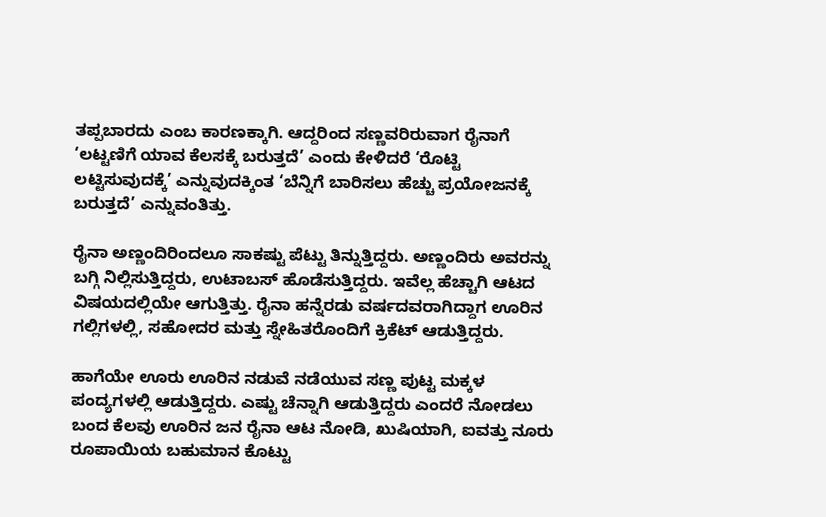ತಪ್ಪಬಾರದು ಎಂಬ ಕಾರಣಕ್ಕಾಗಿ. ಆದ್ದರಿಂದ ಸಣ್ಣವರಿರುವಾಗ ರೈನಾಗೆ ‘ಲಟ್ಟಣಿಗೆ ಯಾವ ಕೆಲಸಕ್ಕೆ ಬರುತ್ತದೆ’ ಎಂದು ಕೇಳಿದರೆ ‘ರೊಟ್ಟಿ ಲಟ್ಟಿಸುವುದಕ್ಕೆ’ ಎನ್ನುವುದಕ್ಕಿಂತ ‘ಬೆನ್ನಿಗೆ ಬಾರಿಸಲು ಹೆಚ್ಚು ಪ್ರಯೋಜನಕ್ಕೆ ಬರುತ್ತದೆ’ ಎನ್ನುವಂತಿತ್ತು.

ರೈನಾ ಅಣ್ಣಂದಿರಿಂದಲೂ ಸಾಕಷ್ಟು ಪೆಟ್ಟು ತಿನ್ನುತ್ತಿದ್ದರು. ಅಣ್ಣಂದಿರು ಅವರನ್ನು ಬಗ್ಗಿ ನಿಲ್ಲಿಸುತ್ತಿದ್ದರು, ಉಟಾಬಸ್ ಹೊಡೆಸುತ್ತಿದ್ದರು. ಇವೆಲ್ಲ ಹೆಚ್ಚಾಗಿ ಆಟದ ವಿಷಯದಲ್ಲಿಯೇ ಆಗುತ್ತಿತ್ತು. ರೈನಾ ಹನ್ನೆರಡು ವರ್ಷದವರಾಗಿದ್ದಾಗ ಊರಿನ ಗಲ್ಲಿಗಳಲ್ಲಿ, ಸಹೋದರ ಮತ್ತು ಸ್ನೇಹಿತರೊಂದಿಗೆ ಕ್ರಿಕೆಟ್ ಆಡುತ್ತಿದ್ದರು.

ಹಾಗೆಯೇ ಊರು ಊರಿನ ನಡುವೆ ನಡೆಯುವ ಸಣ್ಣ ಪುಟ್ಟ ಮಕ್ಕಳ ಪಂದ್ಯಗಳಲ್ಲಿ ಆಡುತ್ತಿದ್ದರು. ಎಷ್ಟು ಚೆನ್ನಾಗಿ ಆಡುತ್ತಿದ್ದರು ಎಂದರೆ ನೋಡಲು ಬಂದ ಕೆಲವು ಊರಿನ ಜನ ರೈನಾ ಆಟ ನೋಡಿ, ಖುಷಿಯಾಗಿ, ಐವತ್ತು ನೂರು ರೂಪಾಯಿಯ ಬಹುಮಾನ ಕೊಟ್ಟು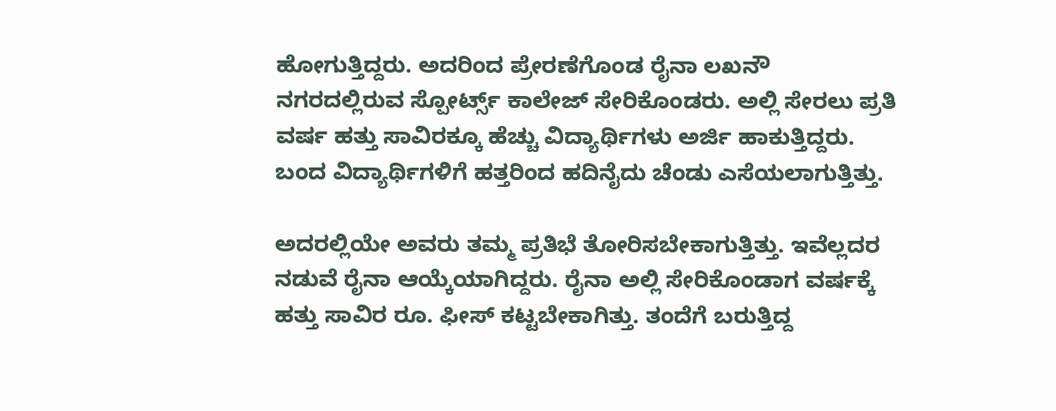ಹೋಗುತ್ತಿದ್ದರು. ಅದರಿಂದ ಪ್ರೇರಣೆಗೊಂಡ ರೈನಾ ಲಖನೌ ನಗರದಲ್ಲಿರುವ ಸ್ಪೋರ್ಟ್ಸ್ ಕಾಲೇಜ್ ಸೇರಿಕೊಂಡರು. ಅಲ್ಲಿ ಸೇರಲು ಪ್ರತಿ ವರ್ಷ ಹತ್ತು ಸಾವಿರಕ್ಕೂ ಹೆಚ್ಚು ವಿದ್ಯಾರ್ಥಿಗಳು ಅರ್ಜಿ ಹಾಕುತ್ತಿದ್ದರು. ಬಂದ ವಿದ್ಯಾರ್ಥಿಗಳಿಗೆ ಹತ್ತರಿಂದ ಹದಿನೈದು ಚೆಂಡು ಎಸೆಯಲಾಗುತ್ತಿತ್ತು.

ಅದರಲ್ಲಿಯೇ ಅವರು ತಮ್ಮ ಪ್ರತಿಭೆ ತೋರಿಸಬೇಕಾಗುತ್ತಿತ್ತು. ಇವೆಲ್ಲದರ ನಡುವೆ ರೈನಾ ಆಯ್ಕೆಯಾಗಿದ್ದರು. ರೈನಾ ಅಲ್ಲಿ ಸೇರಿಕೊಂಡಾಗ ವರ್ಷಕ್ಕೆ ಹತ್ತು ಸಾವಿರ ರೂ. ಫೀಸ್ ಕಟ್ಟಬೇಕಾಗಿತ್ತು. ತಂದೆಗೆ ಬರುತ್ತಿದ್ದ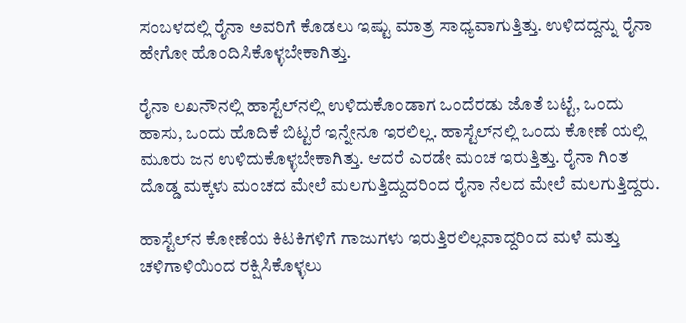ಸಂಬಳದಲ್ಲಿ ರೈನಾ ಅವರಿಗೆ ಕೊಡಲು ಇಷ್ಟು ಮಾತ್ರ ಸಾಧ್ಯವಾಗುತ್ತಿತ್ತು. ಉಳಿದದ್ದನ್ನು ರೈನಾ ಹೇಗೋ ಹೊಂದಿಸಿಕೊಳ್ಳಬೇಕಾಗಿತ್ತು.

ರೈನಾ ಲಖನೌನಲ್ಲಿ ಹಾಸ್ಟೆಲ್‌ನಲ್ಲಿ ಉಳಿದುಕೊಂಡಾಗ ಒಂದೆರಡು ಜೊತೆ ಬಟ್ಟೆ, ಒಂದು ಹಾಸು, ಒಂದು ಹೊದಿಕೆ ಬಿಟ್ಟರೆ ಇನ್ನೇನೂ ಇರಲಿಲ್ಲ. ಹಾಸ್ಟೆಲ್‌ನಲ್ಲಿ ಒಂದು ಕೋಣೆ ಯಲ್ಲಿ ಮೂರು ಜನ ಉಳಿದುಕೊಳ್ಳಬೇಕಾಗಿತ್ತು. ಆದರೆ ಎರಡೇ ಮಂಚ ಇರುತ್ತಿತ್ತು. ರೈನಾ ಗಿಂತ ದೊಡ್ಡ ಮಕ್ಕಳು ಮಂಚದ ಮೇಲೆ ಮಲಗುತ್ತಿದ್ದುದರಿಂದ ರೈನಾ ನೆಲದ ಮೇಲೆ ಮಲಗುತ್ತಿದ್ದರು.

ಹಾಸ್ಟೆಲ್‌ನ ಕೋಣೆಯ ಕಿಟಕಿಗಳಿಗೆ ಗಾಜುಗಳು ಇರುತ್ತಿರಲಿಲ್ಲವಾದ್ದರಿಂದ ಮಳೆ ಮತ್ತು ಚಳಿಗಾಳಿಯಿಂದ ರಕ್ಷಿಸಿಕೊಳ್ಳಲು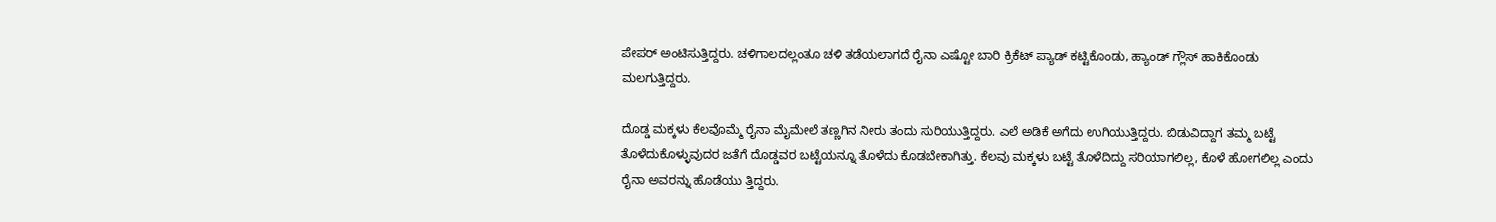ಪೇಪರ್ ಅಂಟಿಸುತ್ತಿದ್ದರು. ಚಳಿಗಾಲದಲ್ಲಂತೂ ಚಳಿ ತಡೆಯಲಾಗದೆ ರೈನಾ ಎಷ್ಟೋ ಬಾರಿ ಕ್ರಿಕೆಟ್ ಪ್ಯಾಡ್ ಕಟ್ಟಿಕೊಂಡು, ಹ್ಯಾಂಡ್ ಗ್ಲೌಸ್ ಹಾಕಿಕೊಂಡು ಮಲಗುತ್ತಿದ್ದರು.

ದೊಡ್ಡ ಮಕ್ಕಳು ಕೆಲವೊಮ್ಮೆ ರೈನಾ ಮೈಮೇಲೆ ತಣ್ಣಗಿನ ನೀರು ತಂದು ಸುರಿಯುತ್ತಿದ್ದರು. ಎಲೆ ಅಡಿಕೆ ಅಗೆದು ಉಗಿಯುತ್ತಿದ್ದರು. ಬಿಡುವಿದ್ದಾಗ ತಮ್ಮ ಬಟ್ಟೆ ತೊಳೆದುಕೊಳ್ಳುವುದರ ಜತೆಗೆ ದೊಡ್ಡವರ ಬಟ್ಟೆಯನ್ನೂ ತೊಳೆದು ಕೊಡಬೇಕಾಗಿತ್ತು. ಕೆಲವು ಮಕ್ಕಳು ಬಟ್ಟೆ ತೊಳೆದಿದ್ದು ಸರಿಯಾಗಲಿಲ್ಲ, ಕೊಳೆ ಹೋಗಲಿಲ್ಲ ಎಂದು ರೈನಾ ಅವರನ್ನು ಹೊಡೆಯು ತ್ತಿದ್ದರು.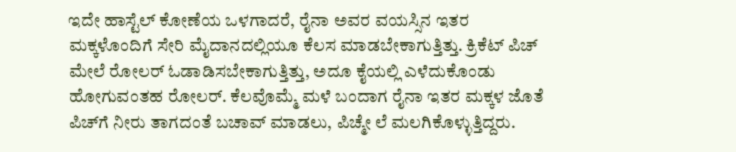ಇದೇ ಹಾಸ್ಟೆಲ್ ಕೋಣೆಯ ಒಳಗಾದರೆ, ರೈನಾ ಅವರ ವಯಸ್ಸಿನ ಇತರ ಮಕ್ಕಳೊಂದಿಗೆ ಸೇರಿ ಮೈದಾನದಲ್ಲಿಯೂ ಕೆಲಸ ಮಾಡಬೇಕಾಗುತ್ತಿತ್ತು. ಕ್ರಿಕೆಟ್ ಪಿಚ್ ಮೇಲೆ ರೋಲರ್ ಓಡಾಡಿಸಬೇಕಾಗುತ್ತಿತ್ತು, ಅದೂ ಕೈಯಲ್ಲಿ ಎಳೆದುಕೊಂಡು ಹೋಗುವಂತಹ ರೋಲರ್. ಕೆಲವೊಮ್ಮೆ ಮಳೆ ಬಂದಾಗ ರೈನಾ ಇತರ ಮಕ್ಕಳ ಜೊತೆ ಪಿಚ್‌ಗೆ ನೀರು ತಾಗದಂತೆ ಬಚಾವ್ ಮಾಡಲು, ಪಿಚ್ಮೇ ಲೆ ಮಲಗಿಕೊಳ್ಳುತ್ತಿದ್ದರು.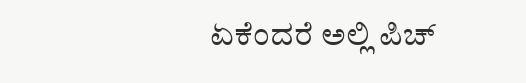ಏಕೆಂದರೆ ಅಲ್ಲಿ ಪಿಚ್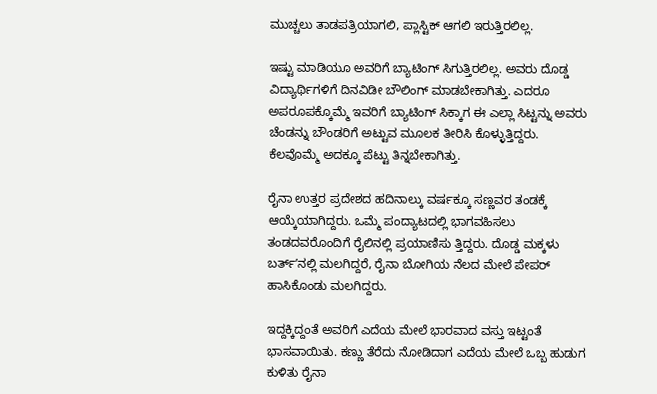ಮುಚ್ಚಲು ತಾಡಪತ್ರಿಯಾಗಲಿ, ಪ್ಲಾಸ್ಟಿಕ್ ಆಗಲಿ ಇರುತ್ತಿರಲಿಲ್ಲ.

ಇಷ್ಟು ಮಾಡಿಯೂ ಅವರಿಗೆ ಬ್ಯಾಟಿಂಗ್ ಸಿಗುತ್ತಿರಲಿಲ್ಲ. ಅವರು ದೊಡ್ಡ ವಿದ್ಯಾರ್ಥಿಗಳಿಗೆ ದಿನವಿಡೀ ಬೌಲಿಂಗ್ ಮಾಡಬೇಕಾಗಿತ್ತು. ಎದರೂ ಅಪರೂಪಕ್ಕೊಮ್ಮೆ ಇವರಿಗೆ ಬ್ಯಾಟಿಂಗ್ ಸಿಕ್ಕಾಗ ಈ ಎಲ್ಲಾ ಸಿಟ್ಟನ್ನು ಅವರು ಚೆಂಡನ್ನು ಬೌಂಡರಿಗೆ ಅಟ್ಟುವ ಮೂಲಕ ತೀರಿಸಿ ಕೊಳ್ಳುತ್ತಿದ್ದರು. ಕೆಲವೊಮ್ಮೆ ಅದಕ್ಕೂ ಪೆಟ್ಟು ತಿನ್ನಬೇಕಾಗಿತ್ತು.

ರೈನಾ ಉತ್ತರ ಪ್ರದೇಶದ ಹದಿನಾಲ್ಕು ವರ್ಷಕ್ಕೂ ಸಣ್ಣವರ ತಂಡಕ್ಕೆ ಆಯ್ಕೆಯಾಗಿದ್ದರು. ಒಮ್ಮೆ ಪಂದ್ಯಾಟದಲ್ಲಿ ಭಾಗವಹಿಸಲು ತಂಡದವರೊಂದಿಗೆ ರೈಲಿನಲ್ಲಿ ಪ್ರಯಾಣಿಸು ತ್ತಿದ್ದರು. ದೊಡ್ಡ ಮಕ್ಕಳು ಬರ್ತ್ʼನಲ್ಲಿ ಮಲಗಿದ್ದರೆ, ರೈನಾ ಬೋಗಿಯ ನೆಲದ ಮೇಲೆ ಪೇಪರ್ ಹಾಸಿಕೊಂಡು ಮಲಗಿದ್ದರು.

ಇದ್ದಕ್ಕಿದ್ದಂತೆ ಅವರಿಗೆ ಎದೆಯ ಮೇಲೆ ಭಾರವಾದ ವಸ್ತು ಇಟ್ಟಂತೆ ಭಾಸವಾಯಿತು. ಕಣ್ಣು ತೆರೆದು ನೋಡಿದಾಗ ಎದೆಯ ಮೇಲೆ ಒಬ್ಬ ಹುಡುಗ ಕುಳಿತು ರೈನಾ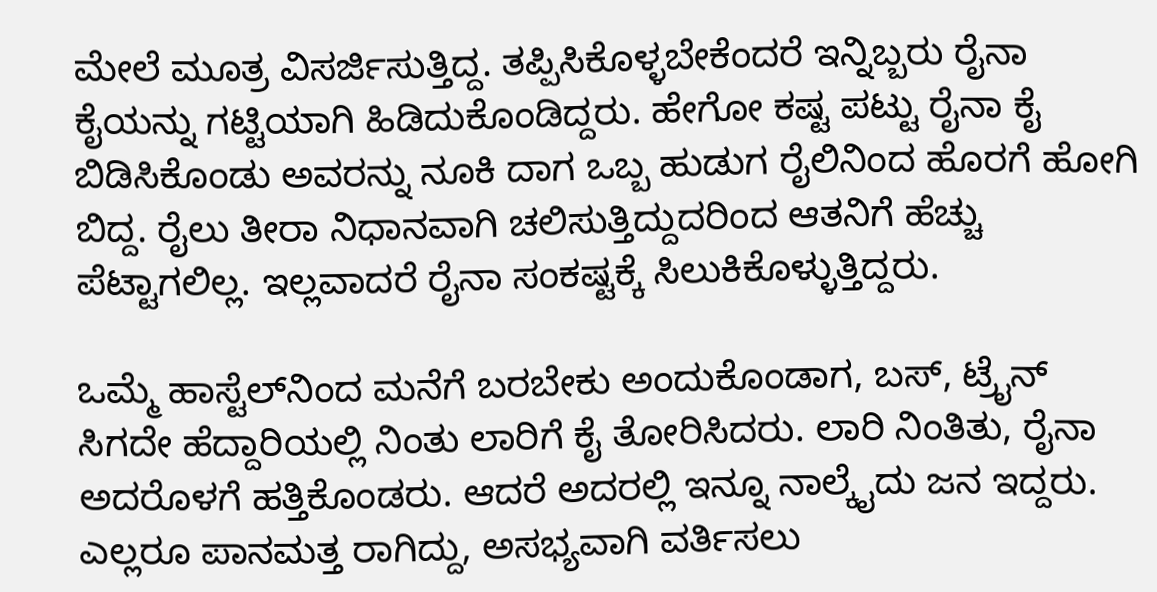ಮೇಲೆ ಮೂತ್ರ ವಿಸರ್ಜಿಸುತ್ತಿದ್ದ. ತಪ್ಪಿಸಿಕೊಳ್ಳಬೇಕೆಂದರೆ ಇನ್ನಿಬ್ಬರು ರೈನಾ ಕೈಯನ್ನು ಗಟ್ಟಿಯಾಗಿ ಹಿಡಿದುಕೊಂಡಿದ್ದರು. ಹೇಗೋ ಕಷ್ಟ ಪಟ್ಟು ರೈನಾ ಕೈ ಬಿಡಿಸಿಕೊಂಡು ಅವರನ್ನು ನೂಕಿ ದಾಗ ಒಬ್ಬ ಹುಡುಗ ರೈಲಿನಿಂದ ಹೊರಗೆ ಹೋಗಿ ಬಿದ್ದ. ರೈಲು ತೀರಾ ನಿಧಾನವಾಗಿ ಚಲಿಸುತ್ತಿದ್ದುದರಿಂದ ಆತನಿಗೆ ಹೆಚ್ಚು ಪೆಟ್ಟಾಗಲಿಲ್ಲ. ಇಲ್ಲವಾದರೆ ರೈನಾ ಸಂಕಷ್ಟಕ್ಕೆ ಸಿಲುಕಿಕೊಳ್ಳುತ್ತಿದ್ದರು.

ಒಮ್ಮೆ ಹಾಸ್ಟೆಲ್‌ನಿಂದ ಮನೆಗೆ ಬರಬೇಕು ಅಂದುಕೊಂಡಾಗ, ಬಸ್, ಟ್ರೈನ್ ಸಿಗದೇ ಹೆದ್ದಾರಿಯಲ್ಲಿ ನಿಂತು ಲಾರಿಗೆ ಕೈ ತೋರಿಸಿದರು. ಲಾರಿ ನಿಂತಿತು, ರೈನಾ ಅದರೊಳಗೆ ಹತ್ತಿಕೊಂಡರು. ಆದರೆ ಅದರಲ್ಲಿ ಇನ್ನೂ ನಾಲ್ಕೈದು ಜನ ಇದ್ದರು. ಎಲ್ಲರೂ ಪಾನಮತ್ತ ರಾಗಿದ್ದು, ಅಸಭ್ಯವಾಗಿ ವರ್ತಿಸಲು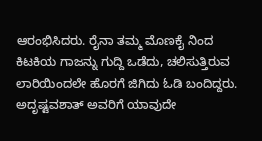ಆರಂಭಿಸಿದರು. ರೈನಾ ತಮ್ಮ ಮೊಣಕೈ ನಿಂದ ಕಿಟಕಿಯ ಗಾಜನ್ನು ಗುದ್ದಿ ಒಡೆದು, ಚಲಿಸುತ್ತಿರುವ ಲಾರಿಯಿಂದಲೇ ಹೊರಗೆ ಜಿಗಿದು ಓಡಿ ಬಂದಿದ್ದರು. ಅದೃಷ್ಟವಶಾತ್ ಅವರಿಗೆ ಯಾವುದೇ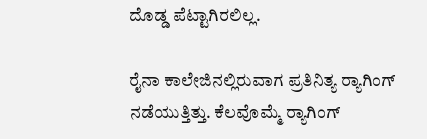ದೊಡ್ಡ ಪೆಟ್ಟಾಗಿರಲಿಲ್ಲ.

ರೈನಾ ಕಾಲೇಜಿನಲ್ಲಿರುವಾಗ ಪ್ರತಿನಿತ್ಯ ರ‍್ಯಾಗಿಂಗ್ ನಡೆಯುತ್ತಿತ್ತು. ಕೆಲವೊಮ್ಮೆ ರ‍್ಯಾಗಿಂಗ್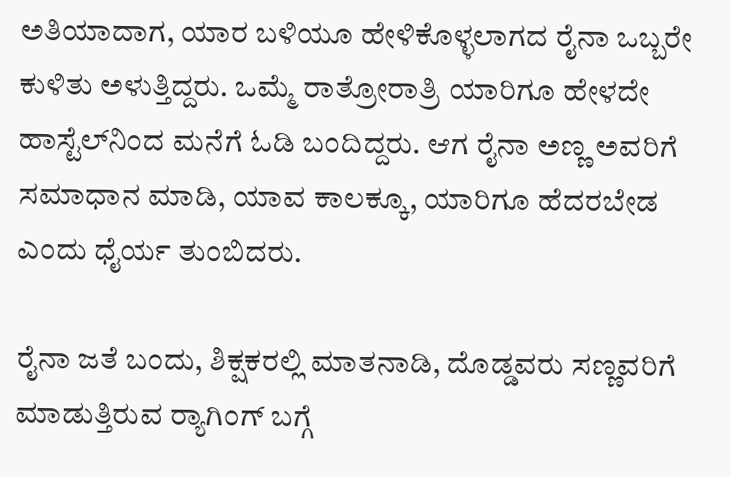ಅತಿಯಾದಾಗ, ಯಾರ ಬಳಿಯೂ ಹೇಳಿಕೊಳ್ಳಲಾಗದ ರೈನಾ ಒಬ್ಬರೇ ಕುಳಿತು ಅಳುತ್ತಿದ್ದರು. ಒಮ್ಮೆ ರಾತ್ರೋರಾತ್ರಿ ಯಾರಿಗೂ ಹೇಳದೇ ಹಾಸ್ಟೆಲ್‌ನಿಂದ ಮನೆಗೆ ಓಡಿ ಬಂದಿದ್ದರು. ಆಗ ರೈನಾ ಅಣ್ಣ ಅವರಿಗೆ ಸಮಾಧಾನ ಮಾಡಿ, ಯಾವ ಕಾಲಕ್ಕೂ, ಯಾರಿಗೂ ಹೆದರಬೇಡ ಎಂದು ಧೈರ್ಯ ತುಂಬಿದರು.

ರೈನಾ ಜತೆ ಬಂದು, ಶಿಕ್ಷಕರಲ್ಲಿ ಮಾತನಾಡಿ, ದೊಡ್ಡವರು ಸಣ್ಣವರಿಗೆ ಮಾಡುತ್ತಿರುವ ರ‍್ಯಾಗಿಂಗ್ ಬಗ್ಗೆ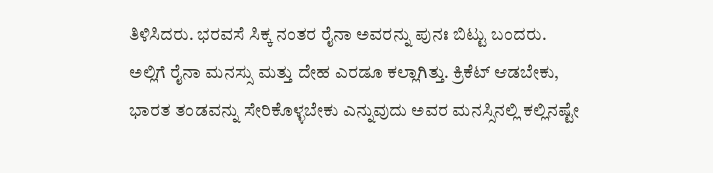ತಿಳಿಸಿದರು. ಭರವಸೆ ಸಿಕ್ಕ ನಂತರ ರೈನಾ ಅವರನ್ನು ಪುನಃ ಬಿಟ್ಟು ಬಂದರು. ಅಲ್ಲಿಗೆ ರೈನಾ ಮನಸ್ಸು ಮತ್ತು ದೇಹ ಎರಡೂ ಕಲ್ಲಾಗಿತ್ತು. ಕ್ರಿಕೆಟ್ ಆಡಬೇಕು, ಭಾರತ ತಂಡವನ್ನು ಸೇರಿಕೊಳ್ಳಬೇಕು ಎನ್ನುವುದು ಅವರ ಮನಸ್ಸಿನಲ್ಲಿ ಕಲ್ಲಿನಷ್ಟೇ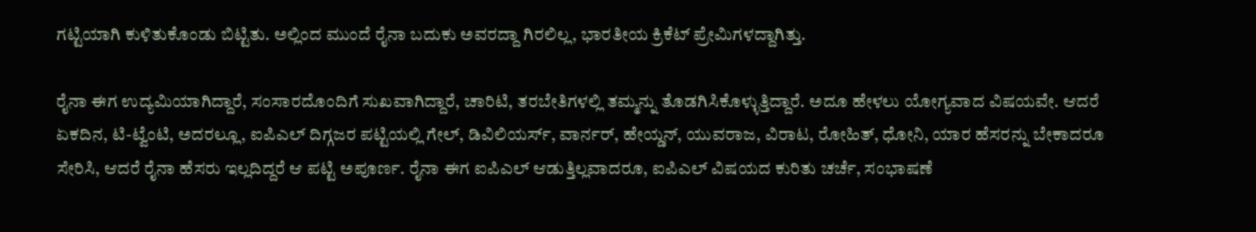ಗಟ್ಟಿಯಾಗಿ ಕುಳಿತುಕೊಂಡು ಬಿಟ್ಟಿತು. ಅಲ್ಲಿಂದ ಮುಂದೆ ರೈನಾ ಬದುಕು ಅವರದ್ದಾ ಗಿರಲಿಲ್ಲ, ಭಾರತೀಯ ಕ್ರಿಕೆಟ್ ಪ್ರೇಮಿಗಳದ್ದಾಗಿತ್ತು.

ರೈನಾ ಈಗ ಉದ್ಯಮಿಯಾಗಿದ್ದಾರೆ, ಸಂಸಾರದೊಂದಿಗೆ ಸುಖವಾಗಿದ್ದಾರೆ, ಚಾರಿಟಿ, ತರಬೇತಿಗಳಲ್ಲಿ ತಮ್ಮನ್ನು ತೊಡಗಿಸಿಕೊಳ್ಳುತ್ತಿದ್ದಾರೆ. ಅದೂ ಹೇಳಲು ಯೋಗ್ಯವಾದ ವಿಷಯವೇ. ಆದರೆ ಏಕದಿನ, ಟಿ-ಟ್ವೆಂಟಿ, ಅದರಲ್ಲೂ, ಐಪಿಎಲ್ ದಿಗ್ಗಜರ ಪಟ್ಟಿಯಲ್ಲಿ ಗೇಲ್, ಡಿವಿಲಿಯರ್ಸ್, ವಾರ್ನರ್, ಹೇಯ್ಡನ್, ಯುವರಾಜ, ವಿರಾಟ, ರೋಹಿತ್, ಧೋನಿ, ಯಾರ ಹೆಸರನ್ನು ಬೇಕಾದರೂ ಸೇರಿಸಿ, ಆದರೆ ರೈನಾ ಹೆಸರು ಇಲ್ಲದಿದ್ದರೆ ಆ ಪಟ್ಟಿ ಅಪೂರ್ಣ. ರೈನಾ ಈಗ ಐಪಿಎಲ್ ಆಡುತ್ತಿಲ್ಲವಾದರೂ, ಐಪಿಎಲ್ ವಿಷಯದ ಕುರಿತು ಚರ್ಚೆ, ಸಂಭಾಷಣೆ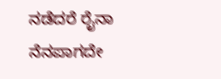ನಡೆದರೆ ರೈನಾ ನೆನಪಾಗದೇ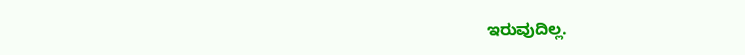ಇರುವುದಿಲ್ಲ.